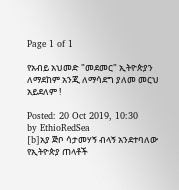Page 1 of 1

የአብይ አህመድ "መደመር" ኢትዮጵያን ለማደከም አንጂ ለማሳደግ ያለመ መርህ አይደለም !

Posted: 20 Oct 2019, 10:30
by EthioRedSea
[b]አያ ጅቦ ሳታመሃኝ ብላኝ አንደተባለው የኢትዮጵያ ጠላቶች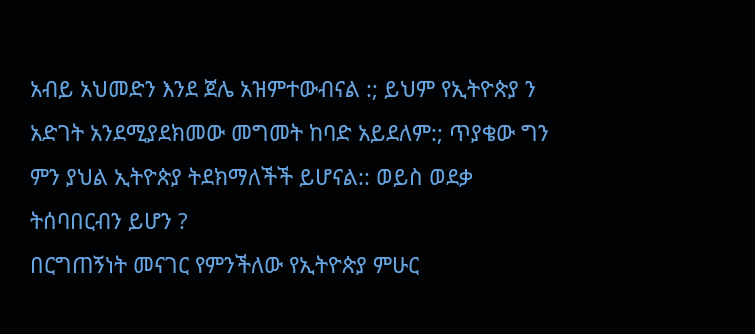አብይ አህመድን እንደ ጀሌ አዝምተውብናል :; ይህም የኢትዮጵያ ን አድገት አንደሚያደክመው መግመት ከባድ አይደለም:; ጥያቄው ግን ምን ያህል ኢትዮጵያ ትደክማለችች ይሆናል:: ወይስ ወደቃ ትሰባበርብን ይሆን ?
በርግጠኝነት መናገር የምንችለው የኢትዮጵያ ምሁር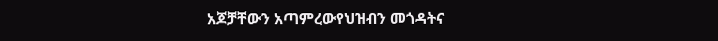አጆቻቸውን አጣምረውየህዝብን መጎዳትና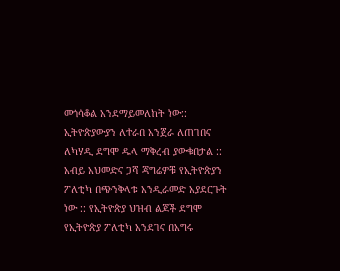መጎሳቆል አንደማይመለከት ነው:: ኢትዮጵያውያን ለተራበ አንጀራ ለጠገበና ለካሃዲ ደግሞ ዱላ ማቅረብ ያውቁበታል ::
አብይ አህመድና ጋሻ ጃግሬዎቹ የኢትዮጵያን ፖለቲካ በጭንቅላቱ አንዲራመድ አያደርጉት ነው :: የኢትዮጵያ ህዝብ ልጆች ደግሞ የኢትዮጵያ ፖለቲካ አንደገና በአግሩ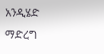አንዲሄድ ማድረግ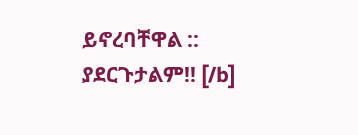ይኖረባቸዋል :: ያደርጉታልም!! [/b]